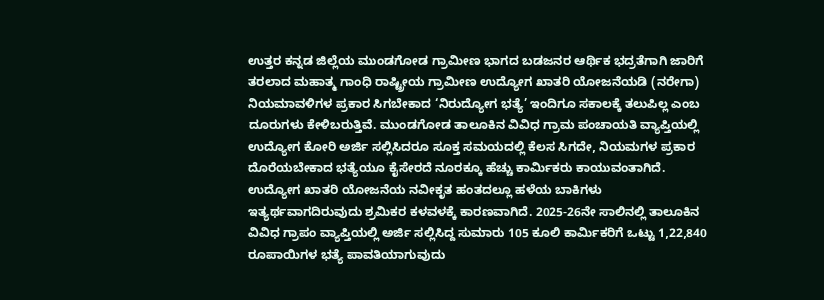ಉತ್ತರ ಕನ್ನಡ ಜಿಲ್ಲೆಯ ಮುಂಡಗೋಡ ಗ್ರಾಮೀಣ ಭಾಗದ ಬಡಜನರ ಆರ್ಥಿಕ ಭದ್ರತೆಗಾಗಿ ಜಾರಿಗೆ ತರಲಾದ ಮಹಾತ್ಮ ಗಾಂಧಿ ರಾಷ್ಟ್ರೀಯ ಗ್ರಾಮೀಣ ಉದ್ಯೋಗ ಖಾತರಿ ಯೋಜನೆಯಡಿ (ನರೇಗಾ) ನಿಯಮಾವಳಿಗಳ ಪ್ರಕಾರ ಸಿಗಬೇಕಾದ ‘ನಿರುದ್ಯೋಗ ಭತ್ಯೆ’ ಇಂದಿಗೂ ಸಕಾಲಕ್ಕೆ ತಲುಪಿಲ್ಲ ಎಂಬ ದೂರುಗಳು ಕೇಳಿಬರುತ್ತಿವೆ. ಮುಂಡಗೋಡ ತಾಲೂಕಿನ ವಿವಿಧ ಗ್ರಾಮ ಪಂಚಾಯತಿ ವ್ಯಾಪ್ತಿಯಲ್ಲಿ ಉದ್ಯೋಗ ಕೋರಿ ಅರ್ಜಿ ಸಲ್ಲಿಸಿದರೂ ಸೂಕ್ತ ಸಮಯದಲ್ಲಿ ಕೆಲಸ ಸಿಗದೇ, ನಿಯಮಗಳ ಪ್ರಕಾರ ದೊರೆಯಬೇಕಾದ ಭತ್ಯೆಯೂ ಕೈಸೇರದೆ ನೂರಕ್ಕೂ ಹೆಚ್ಚು ಕಾರ್ಮಿಕರು ಕಾಯುವಂತಾಗಿದೆ. ಉದ್ಯೋಗ ಖಾತರಿ ಯೋಜನೆಯ ನವೀಕೃತ ಹಂತದಲ್ಲೂ ಹಳೆಯ ಬಾಕಿಗಳು ಇತ್ಯರ್ಥವಾಗದಿರುವುದು ಶ್ರಮಿಕರ ಕಳವಳಕ್ಕೆ ಕಾರಣವಾಗಿದೆ. 2025-26ನೇ ಸಾಲಿನಲ್ಲಿ ತಾಲೂಕಿನ ವಿವಿಧ ಗ್ರಾಪಂ ವ್ಯಾಪ್ತಿಯಲ್ಲಿ ಅರ್ಜಿ ಸಲ್ಲಿಸಿದ್ದ ಸುಮಾರು 105 ಕೂಲಿ ಕಾರ್ಮಿಕರಿಗೆ ಒಟ್ಟು 1,22,840 ರೂಪಾಯಿಗಳ ಭತ್ಯೆ ಪಾವತಿಯಾಗುವುದು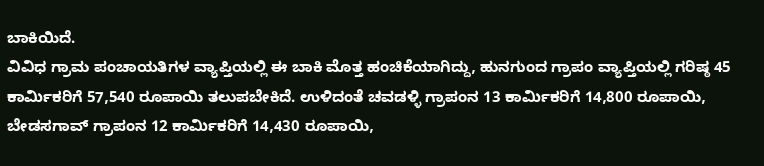ಬಾಕಿಯಿದೆ.
ವಿವಿಧ ಗ್ರಾಮ ಪಂಚಾಯತಿಗಳ ವ್ಯಾಪ್ತಿಯಲ್ಲಿ ಈ ಬಾಕಿ ಮೊತ್ತ ಹಂಚಿಕೆಯಾಗಿದ್ದು, ಹುನಗುಂದ ಗ್ರಾಪಂ ವ್ಯಾಪ್ತಿಯಲ್ಲಿ ಗರಿಷ್ಠ 45 ಕಾರ್ಮಿಕರಿಗೆ 57,540 ರೂಪಾಯಿ ತಲುಪಬೇಕಿದೆ. ಉಳಿದಂತೆ ಚವಡಳ್ಳಿ ಗ್ರಾಪಂನ 13 ಕಾರ್ಮಿಕರಿಗೆ 14,800 ರೂಪಾಯಿ, ಬೇಡಸಗಾವ್ ಗ್ರಾಪಂನ 12 ಕಾರ್ಮಿಕರಿಗೆ 14,430 ರೂಪಾಯಿ,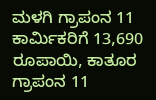ಮಳಗಿ ಗ್ರಾಪಂನ 11 ಕಾರ್ಮಿಕರಿಗೆ 13,690 ರೂಪಾಯಿ, ಕಾತೂರ ಗ್ರಾಪಂನ 11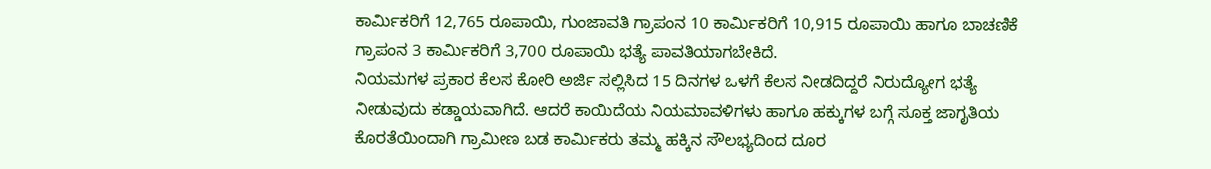ಕಾರ್ಮಿಕರಿಗೆ 12,765 ರೂಪಾಯಿ, ಗುಂಜಾವತಿ ಗ್ರಾಪಂನ 10 ಕಾರ್ಮಿಕರಿಗೆ 10,915 ರೂಪಾಯಿ ಹಾಗೂ ಬಾಚಣಿಕೆ ಗ್ರಾಪಂನ 3 ಕಾರ್ಮಿಕರಿಗೆ 3,700 ರೂಪಾಯಿ ಭತ್ಯೆ ಪಾವತಿಯಾಗಬೇಕಿದೆ.
ನಿಯಮಗಳ ಪ್ರಕಾರ ಕೆಲಸ ಕೋರಿ ಅರ್ಜಿ ಸಲ್ಲಿಸಿದ 15 ದಿನಗಳ ಒಳಗೆ ಕೆಲಸ ನೀಡದಿದ್ದರೆ ನಿರುದ್ಯೋಗ ಭತ್ಯೆ ನೀಡುವುದು ಕಡ್ಡಾಯವಾಗಿದೆ. ಆದರೆ ಕಾಯಿದೆಯ ನಿಯಮಾವಳಿಗಳು ಹಾಗೂ ಹಕ್ಕುಗಳ ಬಗ್ಗೆ ಸೂಕ್ತ ಜಾಗೃತಿಯ ಕೊರತೆಯಿಂದಾಗಿ ಗ್ರಾಮೀಣ ಬಡ ಕಾರ್ಮಿಕರು ತಮ್ಮ ಹಕ್ಕಿನ ಸೌಲಭ್ಯದಿಂದ ದೂರ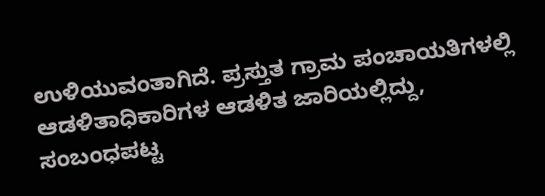ಉಳಿಯುವಂತಾಗಿದೆ. ಪ್ರಸ್ತುತ ಗ್ರಾಮ ಪಂಚಾಯತಿಗಳಲ್ಲಿ ಆಡಳಿತಾಧಿಕಾರಿಗಳ ಆಡಳಿತ ಜಾರಿಯಲ್ಲಿದ್ದು, ಸಂಬಂಧಪಟ್ಟ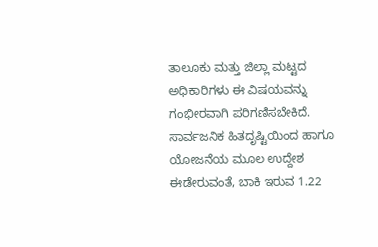ತಾಲೂಕು ಮತ್ತು ಜಿಲ್ಲಾ ಮಟ್ಟದ ಅಧಿಕಾರಿಗಳು ಈ ವಿಷಯವನ್ನು ಗಂಭೀರವಾಗಿ ಪರಿಗಣಿಸಬೇಕಿದೆ. ಸಾರ್ವಜನಿಕ ಹಿತದೃಷ್ಟಿಯಿಂದ ಹಾಗೂ ಯೋಜನೆಯ ಮೂಲ ಉದ್ದೇಶ ಈಡೇರುವಂತೆ, ಬಾಕಿ ಇರುವ 1.22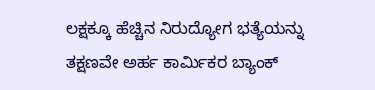ಲಕ್ಷಕ್ಕೂ ಹೆಚ್ಚಿನ ನಿರುದ್ಯೋಗ ಭತ್ಯೆಯನ್ನು ತಕ್ಷಣವೇ ಅರ್ಹ ಕಾರ್ಮಿಕರ ಬ್ಯಾಂಕ್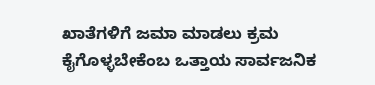ಖಾತೆಗಳಿಗೆ ಜಮಾ ಮಾಡಲು ಕ್ರಮ ಕೈಗೊಳ್ಳಬೇಕೆಂಬ ಒತ್ತಾಯ ಸಾರ್ವಜನಿಕ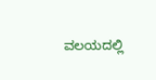ವಲಯದಲ್ಲಿ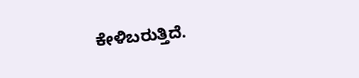ಕೇಳಿಬರುತ್ತಿದೆ.